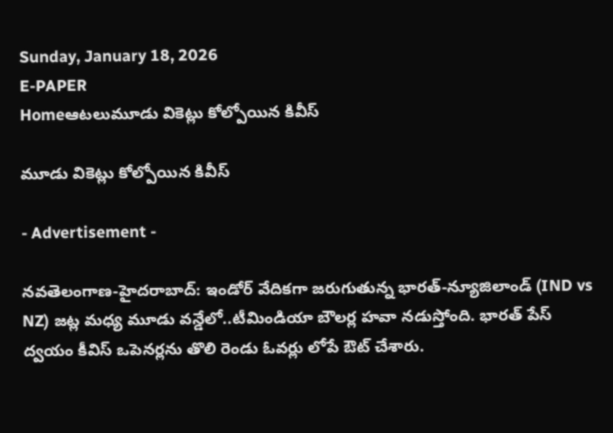Sunday, January 18, 2026
E-PAPER
Homeఆటలుమూడు వికెట్లు కోల్పోయిన కివీస్

మూడు వికెట్లు కోల్పోయిన కివీస్

- Advertisement -

న‌వ‌తెలంగాణ‌-హైద‌రాబాద్‌: ఇండోర్ వేదిక‌గా జ‌రుగుతున్న భారత్‌-న్యూజిలాండ్‌ (IND vs NZ) జట్ల మధ్య మూడు వన్డేలో..టీమిండియా బౌల‌ర్ల హ‌వా న‌డుస్తోంది. భార‌త్ పేస్ ద్వ‌యం కీవిస్ ఒపెన‌ర్ల‌ను తొలి రెండు ఓవ‌ర్లు లోపే ఔట్ చేశారు.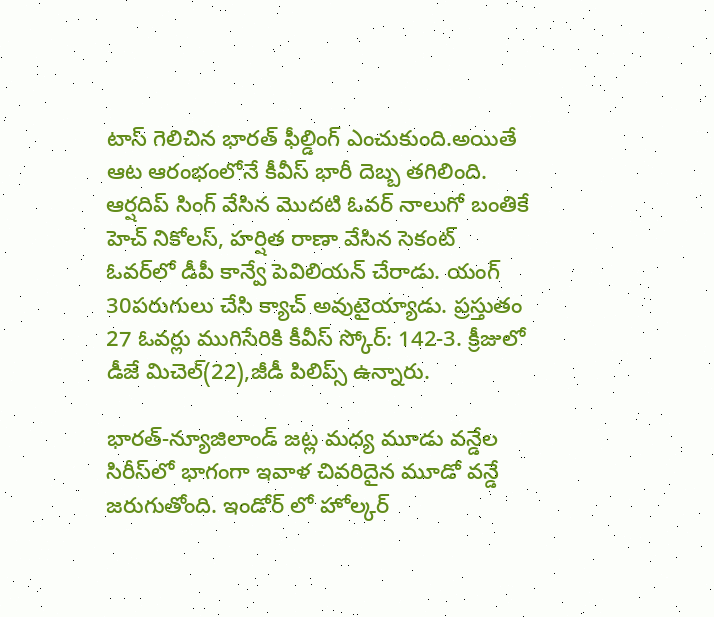టాస్‌ గెలిచిన భారత్‌ ఫీల్డింగ్‌ ఎంచుకుంది.అయితే ఆట ఆరంభంలోనే కీవీస్ భారీ దెబ్బ త‌గిలింది. ఆర్ష‌దిప్ సింగ్ వేసిన‌ మొద‌టి ఓవ‌ర్ నాలుగో బంతికే హెచ్ నికోల‌స్, హ‌ర్షిత రాణా వేసిన‌ సెకంట్ ఓవ‌ర్‌లో డీపీ కాన్వే పెవిలియ‌న్ చేరాడు. యంగ్ 30ప‌రుగులు చేసి క్యాచ్ అవుటైయ్యాడు. ప్ర‌స్తుతం 27 ఓవ‌ర్లు ముగిసేరికి కీవీస్ స్కోర్‌: 142-3. క్రీజులో డీజే మిచెల్(22),జీడీ పిలిప్స్ ఉన్నారు.

భారత్‌-న్యూజిలాండ్‌ జట్ల మధ్య మూడు వన్డేల సిరీస్‌లో భాగంగా ఇవాళ చివరిదైన మూడో వన్డే జరుగుతోంది. ఇండోర్‌ లో హోల్కర్‌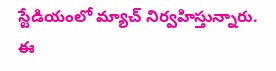స్టేడియంలో మ్యాచ్‌ నిర్వహిస్తున్నారు. ఈ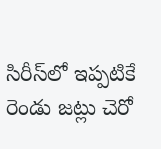సిరీస్‌లో ఇప్పటికే రెండు జట్లు చెరో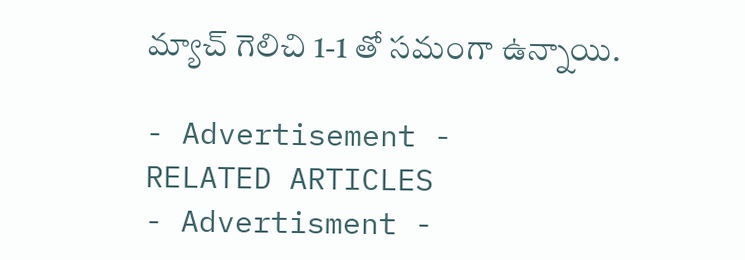మ్యాచ్‌ గెలిచి 1-1 తో సమంగా ఉన్నాయి.

- Advertisement -
RELATED ARTICLES
- Advertisment -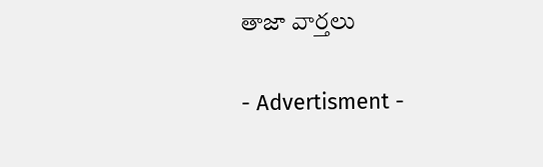తాజా వార్తలు

- Advertisment -